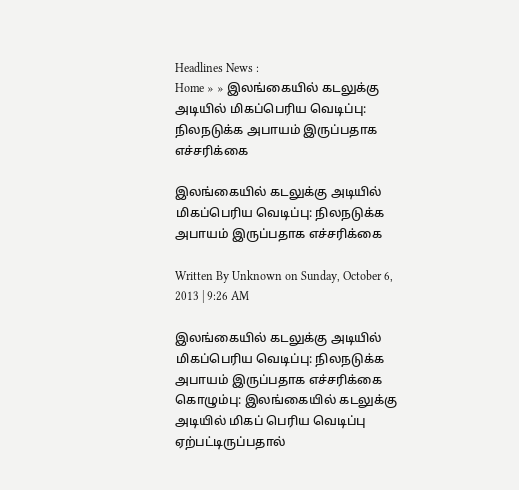Headlines News :
Home » » இலங்கையில் கடலுக்கு அடியில் மிகப்பெரிய வெடிப்பு: நிலநடுக்க அபாயம் இருப்பதாக எச்சரிக்கை

இலங்கையில் கடலுக்கு அடியில் மிகப்பெரிய வெடிப்பு: நிலநடுக்க அபாயம் இருப்பதாக எச்சரிக்கை

Written By Unknown on Sunday, October 6, 2013 | 9:26 AM

இலங்கையில் கடலுக்கு அடியில் மிகப்பெரிய வெடிப்பு: நிலநடுக்க அபாயம் இருப்பதாக எச்சரிக்கை
கொழும்பு: இலங்கையில் கடலுக்கு அடியில் மிகப் பெரிய வெடிப்பு ஏற்பட்டிருப்பதால்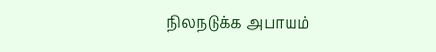நிலநடுக்க அபாயம்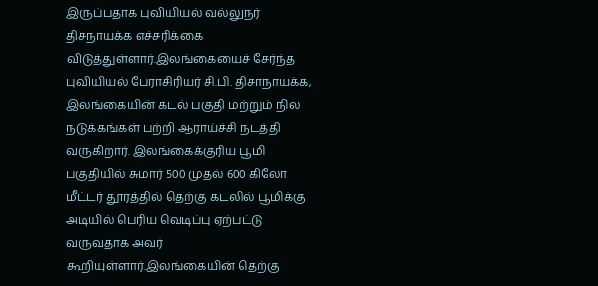இருப்பதாக புவியியல் வல்லுநர் திசநாயக்க எச்சரிக்கை விடுத்துள்ளார்.இலங்கையைச் சேர்ந்த புவியியல் பேராசிரியர் சி.பி. திசாநாயக்க, இலங்கையின் கடல் பகுதி மற்றும் நில நடுக்கங்கள் பற்றி ஆராய்ச்சி நடத்தி வருகிறார். இலங்கைக்குரிய பூமி பகுதியில் சுமார் 500 முதல் 600 கிலோ மீட்டர் தூரத்தில் தெற்கு கடலில் பூமிக்கு அடியில் பெரிய வெடிப்பு ஏற்பட்டு வருவதாக அவர் கூறியுள்ளார்.இலங்கையின் தெற்கு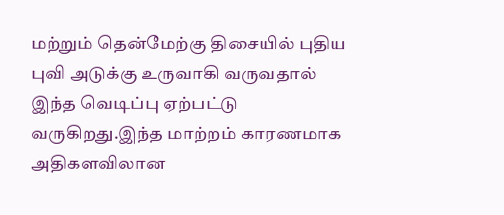மற்றும் தென்மேற்கு திசையில் புதிய புவி அடுக்கு உருவாகி வருவதால் இந்த வெடிப்பு ஏற்பட்டு வருகிறது.இந்த மாற்றம் காரணமாக அதிகளவிலான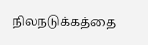நிலநடுக்கத்தை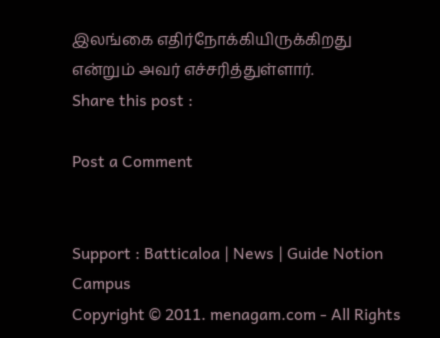இலங்கை எதிர்நோக்கியிருக்கிறது என்றும் அவர் எச்சரித்துள்ளார்.
Share this post :

Post a Comment


Support : Batticaloa | News | Guide Notion Campus
Copyright © 2011. menagam.com - All Rights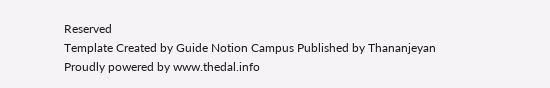Reserved
Template Created by Guide Notion Campus Published by Thananjeyan
Proudly powered by www.thedal.info